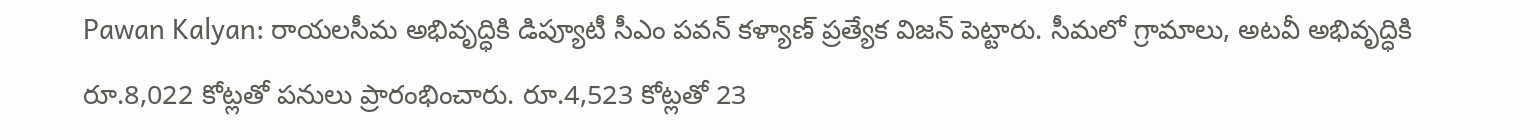Pawan Kalyan: రాయలసీమ అభివృద్ధికి డిప్యూటీ సీఎం పవన్ కళ్యాణ్ ప్రత్యేక విజన్ పెట్టారు. సీమలో గ్రామాలు, అటవీ అభివృద్ధికి రూ.8,022 కోట్లతో పనులు ప్రారంభించారు. రూ.4,523 కోట్లతో 23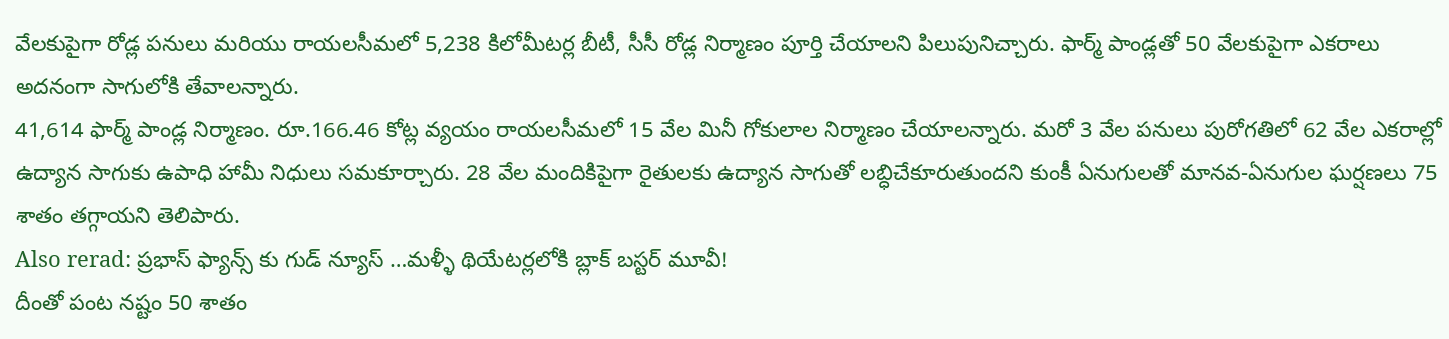వేలకుపైగా రోడ్ల పనులు మరియు రాయలసీమలో 5,238 కిలోమీటర్ల బీటీ, సీసీ రోడ్ల నిర్మాణం పూర్తి చేయాలని పిలుపునిచ్చారు. ఫార్మ్ పాండ్లతో 50 వేలకుపైగా ఎకరాలు అదనంగా సాగులోకి తేవాలన్నారు.
41,614 ఫార్మ్ పాండ్ల నిర్మాణం. రూ.166.46 కోట్ల వ్యయం రాయలసీమలో 15 వేల మినీ గోకులాల నిర్మాణం చేయాలన్నారు. మరో 3 వేల పనులు పురోగతిలో 62 వేల ఎకరాల్లో ఉద్యాన సాగుకు ఉపాధి హామీ నిధులు సమకూర్చారు. 28 వేల మందికిపైగా రైతులకు ఉద్యాన సాగుతో లబ్ధిచేకూరుతుందని కుంకీ ఏనుగులతో మానవ-ఏనుగుల ఘర్షణలు 75 శాతం తగ్గాయని తెలిపారు.
Also rerad: ప్రభాస్ ఫ్యాన్స్ కు గుడ్ న్యూస్ …మళ్ళీ థియేటర్లలోకి బ్లాక్ బస్టర్ మూవీ!
దీంతో పంట నష్టం 50 శాతం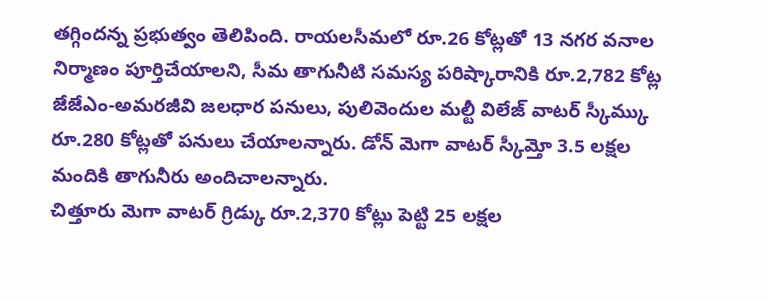తగ్గిందన్న ప్రభుత్వం తెలిపింది. రాయలసీమలో రూ.26 కోట్లతో 13 నగర వనాల నిర్మాణం పూర్తిచేయాలని, సీమ తాగునీటి సమస్య పరిష్కారానికి రూ.2,782 కోట్ల జేజేఎం-అమరజీవి జలధార పనులు, పులివెందుల మల్టీ విలేజ్ వాటర్ స్కీమ్కు రూ.280 కోట్లతో పనులు చేయాలన్నారు. డోన్ మెగా వాటర్ స్కీమ్తో 3.5 లక్షల మందికి తాగునీరు అందిచాలన్నారు.
చిత్తూరు మెగా వాటర్ గ్రిడ్కు రూ.2,370 కోట్లు పెట్టి 25 లక్షల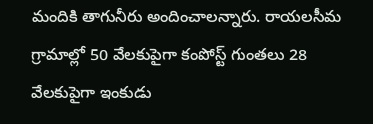మందికి తాగునీరు అందించాలన్నారు. రాయలసీమ గ్రామాల్లో 50 వేలకుపైగా కంపోస్ట్ గుంతలు 28 వేలకుపైగా ఇంకుడు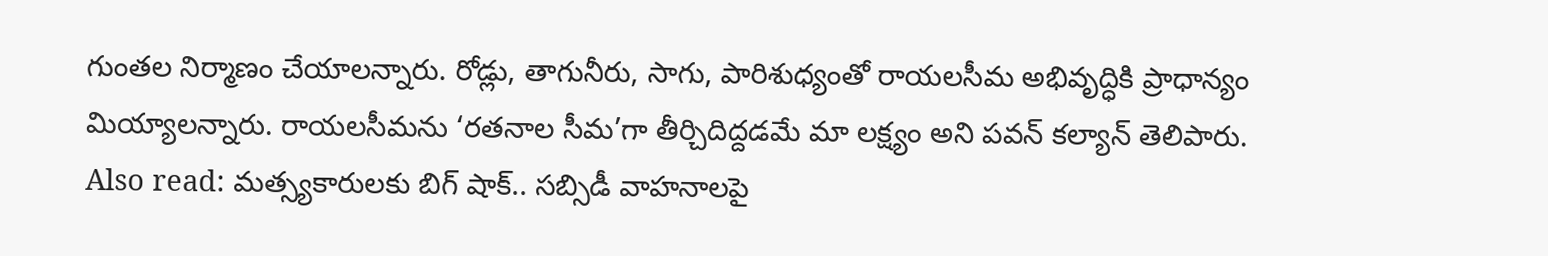గుంతల నిర్మాణం చేయాలన్నారు. రోడ్లు, తాగునీరు, సాగు, పారిశుధ్యంతో రాయలసీమ అభివృద్ధికి ప్రాధాన్యం మియ్యాలన్నారు. రాయలసీమను ‘రతనాల సీమ’గా తీర్చిదిద్దడమే మా లక్ష్యం అని పవన్ కల్యాన్ తెలిపారు.
Also read: మత్స్యకారులకు బిగ్ షాక్.. సబ్సిడీ వాహనాలపై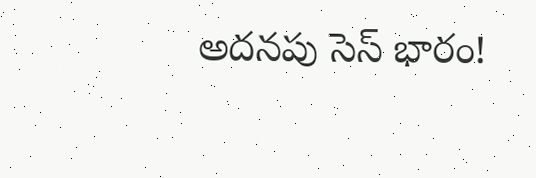అదనపు సెస్ భారం!